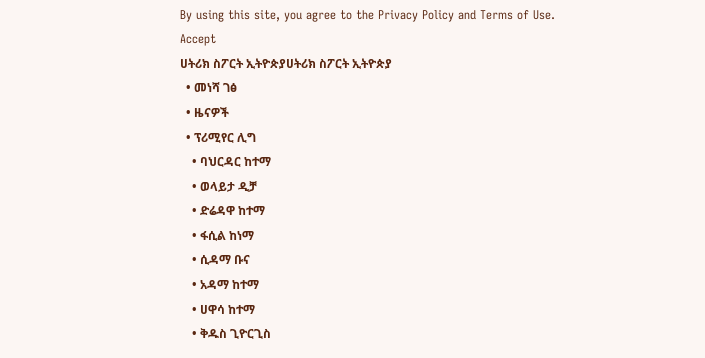By using this site, you agree to the Privacy Policy and Terms of Use.
Accept
ሀትሪክ ስፖርት ኢትዮጵያሀትሪክ ስፖርት ኢትዮጵያ
  • መነሻ ገፅ
  • ዜናዎች
  • ፕሪሚየር ሊግ
    • ባህርዳር ከተማ
    • ወላይታ ዲቻ
    • ድሬዳዋ ከተማ
    • ፋሲል ከነማ
    • ሲዳማ ቡና
    • አዳማ ከተማ
    • ሀዋሳ ከተማ
    • ቅዱስ ጊዮርጊስ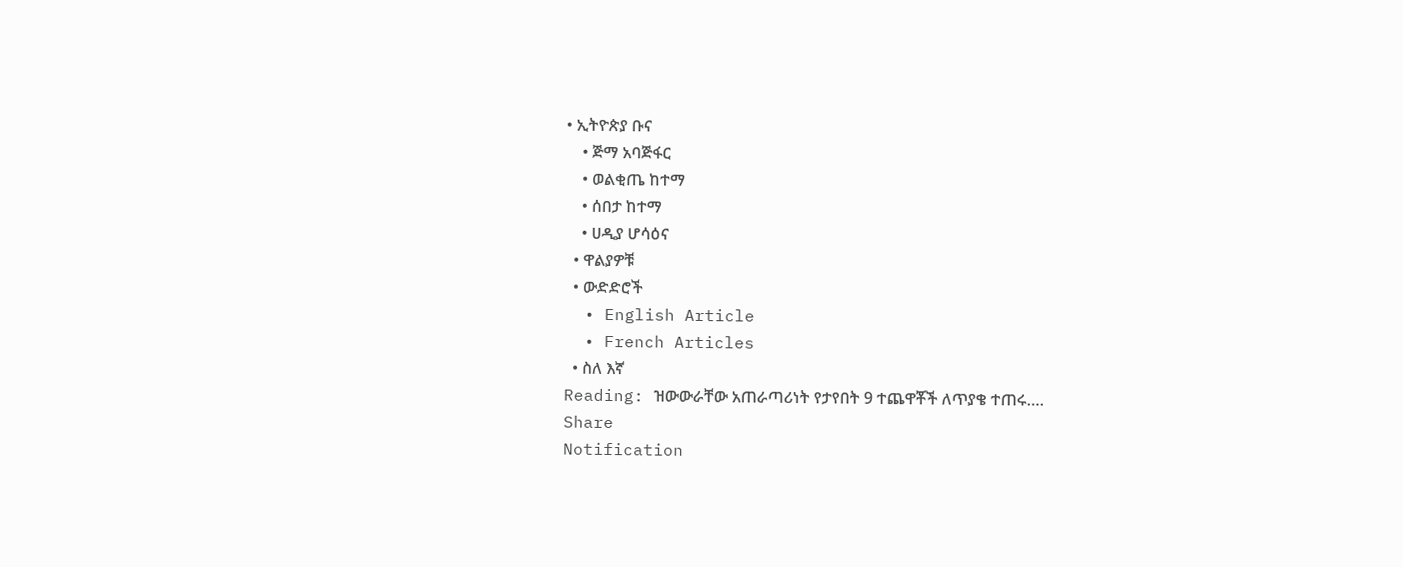• ኢትዮጵያ ቡና
    • ጅማ አባጅፋር
    • ወልቂጤ ከተማ
    • ሰበታ ከተማ
    • ሀዲያ ሆሳዕና
  • ዋልያዎቹ
  • ውድድሮች
  • English Article
  • French Articles
  • ስለ እኛ
Reading: ዝውውራቸው አጠራጣሪነት የታየበት 9 ተጨዋቾች ለጥያቄ ተጠሩ….
Share
Notification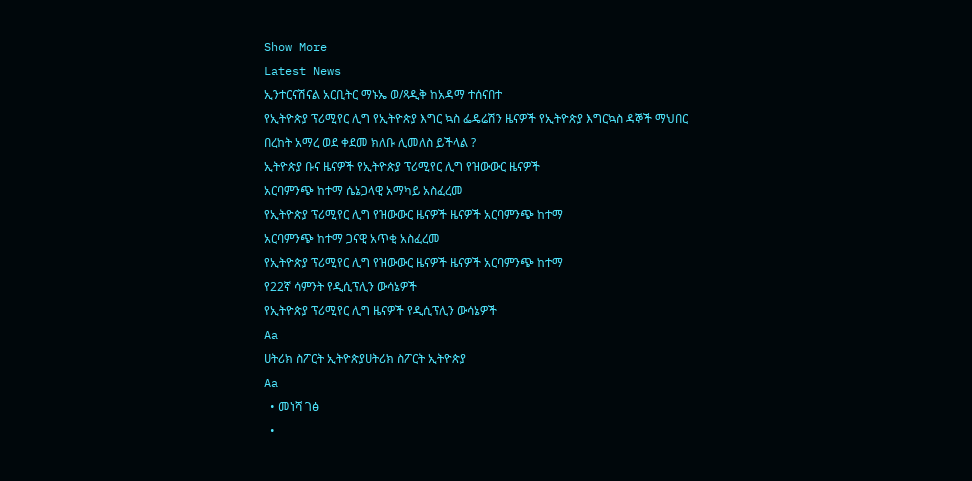Show More
Latest News
ኢንተርናሽናል አርቢትር ማኑኤ ወ/ጻዲቅ ከአዳማ ተሰናበተ
የኢትዮጵያ ፕሪሚየር ሊግ የኢትዮጵያ እግር ኳስ ፌዴሬሽን ዜናዎች የኢትዮጵያ እግርኳስ ዳኞች ማህበር
በረከት አማረ ወደ ቀደመ ክለቡ ሊመለስ ይችላል ?
ኢትዮጵያ ቡና ዜናዎች የኢትዮጵያ ፕሪሚየር ሊግ የዝውውር ዜናዎች
አርባምንጭ ከተማ ሴኔጋላዊ አማካይ አስፈረመ
የኢትዮጵያ ፕሪሚየር ሊግ የዝውውር ዜናዎች ዜናዎች አርባምንጭ ከተማ
አርባምንጭ ከተማ ጋናዊ አጥቂ አስፈረመ
የኢትዮጵያ ፕሪሚየር ሊግ የዝውውር ዜናዎች ዜናዎች አርባምንጭ ከተማ
የ22ኛ ሳምንት የዲሲፕሊን ውሳኔዎች
የኢትዮጵያ ፕሪሚየር ሊግ ዜናዎች የዲሲፕሊን ውሳኔዎች
Aa
ሀትሪክ ስፖርት ኢትዮጵያሀትሪክ ስፖርት ኢትዮጵያ
Aa
  • መነሻ ገፅ
  •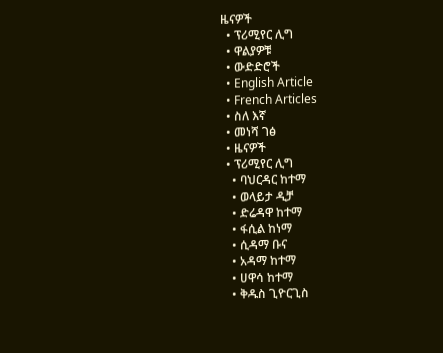ዜናዎች
  • ፕሪሚየር ሊግ
  • ዋልያዎቹ
  • ውድድሮች
  • English Article
  • French Articles
  • ስለ እኛ
  • መነሻ ገፅ
  • ዜናዎች
  • ፕሪሚየር ሊግ
    • ባህርዳር ከተማ
    • ወላይታ ዲቻ
    • ድሬዳዋ ከተማ
    • ፋሲል ከነማ
    • ሲዳማ ቡና
    • አዳማ ከተማ
    • ሀዋሳ ከተማ
    • ቅዱስ ጊዮርጊስ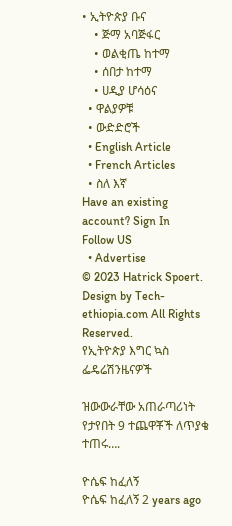• ኢትዮጵያ ቡና
    • ጅማ አባጅፋር
    • ወልቂጤ ከተማ
    • ሰበታ ከተማ
    • ሀዲያ ሆሳዕና
  • ዋልያዎቹ
  • ውድድሮች
  • English Article
  • French Articles
  • ስለ እኛ
Have an existing account? Sign In
Follow US
  • Advertise
© 2023 Hatrick Spoert. Design by Tech-ethiopia.com All Rights Reserved.
የኢትዮጵያ እግር ኳስ ፌዴሬሽንዜናዎች

ዝውውራቸው አጠራጣሪነት የታየበት 9 ተጨዋቾች ለጥያቄ ተጠሩ….

ዮሴፍ ከፈለኝ
ዮሴፍ ከፈለኝ 2 years ago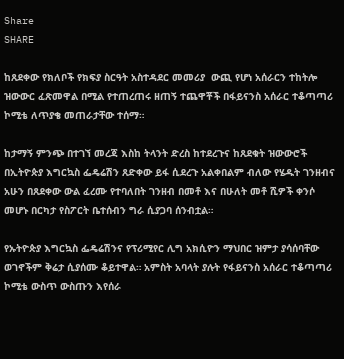Share
SHARE

ከጸደቀው የክለቦች የክፍያ ስርዓት አስተዳደር መመሪያ  ውጪ የሆነ አሰራርን ተከትሎ ዝውውር ፈጽመዋል በሚል የተጠረጠሩ ዘጠኝ ተጨዋቾች በፋይናንስ አሰራር ተቆጣጣሪ ኮሚቴ ለጥያቄ መጠራታቸው ተሰማ።

ከታማኝ ምንጭ በተገኘ መረጃ እስከ ትላንት ድረስ ከተደረጉና ከጸደቁት ዝውውሮች በኢትዮጵያ እግርኳስ ፌዴሬሽን ጸድቀው ይፋ ሲደረጉ አልቀበልም ብለው የሄዱት ገንዘብና አሁን በጸደቀው ውል ፈረሙ የተባለበት ገንዘብ በመቶ እና በሁለት መቶ ሺዎች ቀንሶ መሆኑ በርካታ የስፖርት ቤተሰብን ግራ ሲያጋባ ሰንብቷል።

የኡትዮጵያ እግርኳስ ፌዴሬሽንና የፕሪሚየር ሊግ አክሲዮን ማህበር ዝምታ ያሳሰባቸው ወገኖችም ቅሬታ ሲያሰሙ ቆይተዋል። አምስት አባላት ያሉት የፋይናንስ አሰራር ተቆጣጣሪ ኮሚቴ ውስጥ ውስጡን እየሰራ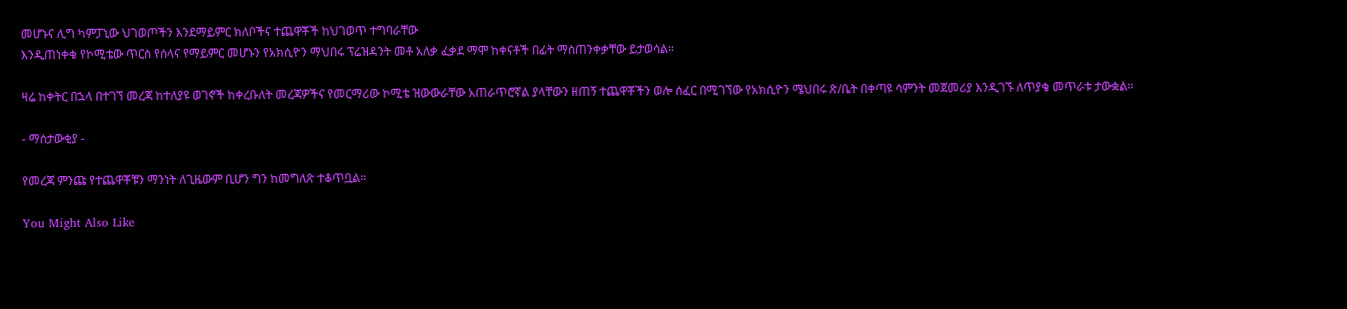መሆኑና ሊግ ካምፓኒው ህገወጦችን እንደማይምር ክለቦችና ተጨዋቾች ከህገወጥ ተግባራቸው
እንዲጠነቀቁ የኮሚቴው ጥርስ የሰላና የማይምር መሆኑን የአክሲዮን ማህበሩ ፕሬዝዳንት መቶ አለቃ ፈቃደ ማሞ ከቀናቶች በፊት ማስጠንቀቃቸው ይታወሳል።

ዛሬ ከቀትር በኋላ በተገኘ መረጃ ከተለያዩ ወገኖች ከቀረቡለት መረጃዎችና የመርማሪው ኮሚቴ ዝውውራቸው አጠራጥሮኛል ያላቸውን ዘጠኝ ተጨዋቾችን ወሎ ሰፈር በሚገኘው የአክሲዮን ሜህበሩ ጽ/ቤት በቀጣዩ ሳምንት መጀመሪያ እንዲገኙ ለጥያቄ መጥራቱ ታውቋል።

- ማሰታውቂያ -

የመረጃ ምንጩ የተጨዋቾቹን ማንነት ለጊዜውም ቢሆን ግን ከመግለጽ ተቆጥቧል።

You Might Also Like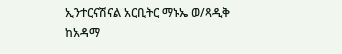ኢንተርናሽናል አርቢትር ማኑኤ ወ/ጻዲቅ ከአዳማ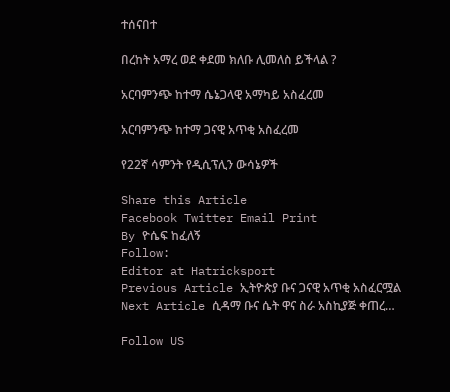ተሰናበተ

በረከት አማረ ወደ ቀደመ ክለቡ ሊመለስ ይችላል ?

አርባምንጭ ከተማ ሴኔጋላዊ አማካይ አስፈረመ

አርባምንጭ ከተማ ጋናዊ አጥቂ አስፈረመ

የ22ኛ ሳምንት የዲሲፕሊን ውሳኔዎች

Share this Article
Facebook Twitter Email Print
By ዮሴፍ ከፈለኝ
Follow:
Editor at Hatricksport
Previous Article ኢትዮጵያ ቡና ጋናዊ አጥቂ አስፈርሟል
Next Article ሲዳማ ቡና ሴት ዋና ስራ አስኪያጅ ቀጠረ…

Follow US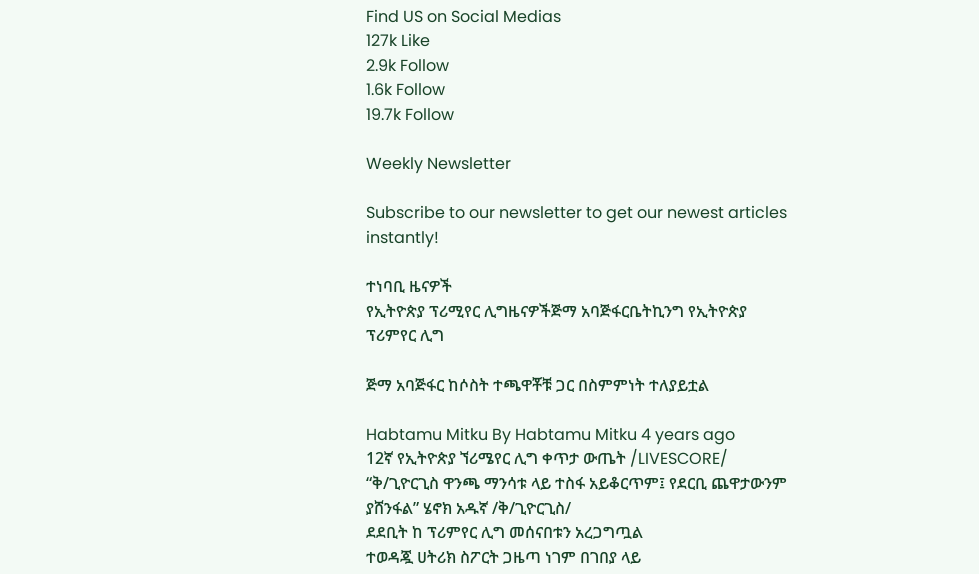Find US on Social Medias
127k Like
2.9k Follow
1.6k Follow
19.7k Follow

Weekly Newsletter

Subscribe to our newsletter to get our newest articles instantly!

ተነባቢ ዜናዎች
የኢትዮጵያ ፕሪሚየር ሊግዜናዎችጅማ አባጅፋርቤትኪንግ የኢትዮጵያ ፕሪምየር ሊግ

ጅማ አባጅፋር ከሶስት ተጫዋቾቹ ጋር በስምምነት ተለያይቷል

Habtamu Mitku By Habtamu Mitku 4 years ago
12ኛ የኢትዮጵያ ኘሪሜየር ሊግ ቀጥታ ውጤት /LIVESCORE/
“ቅ/ጊዮርጊስ ዋንጫ ማንሳቱ ላይ ተስፋ አይቆርጥም፤ የደርቢ ጨዋታውንም ያሸንፋል” ሄኖክ አዱኛ /ቅ/ጊዮርጊስ/
ደደቢት ከ ፕሪምየር ሊግ መሰናበቱን አረጋግጧል
ተወዳጇ ሀትሪክ ስፖርት ጋዜጣ ነገም በገበያ ላይ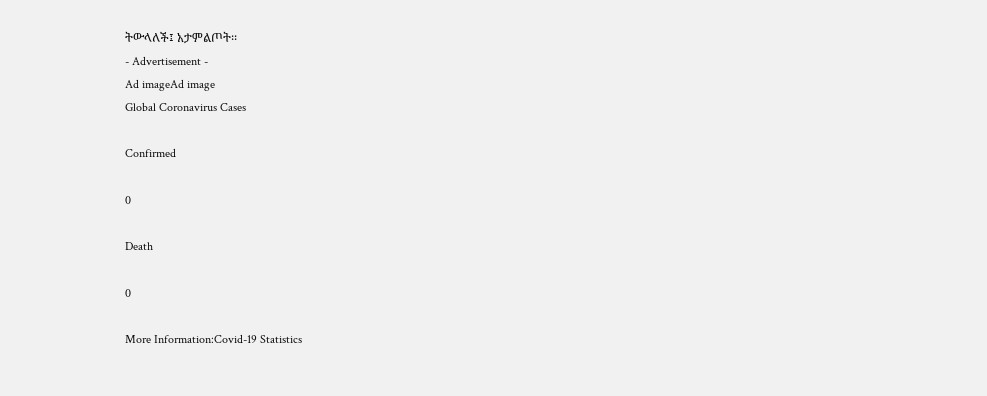ትውላለች፤ አታምልጦት፡፡
- Advertisement -
Ad imageAd image
Global Coronavirus Cases

Confirmed

0

Death

0

More Information:Covid-19 Statistics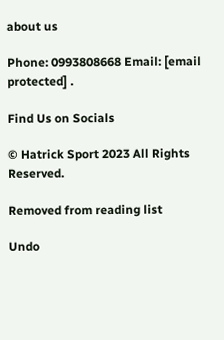about us

Phone: 0993808668 Email: [email protected] .

Find Us on Socials

© Hatrick Sport 2023 All Rights Reserved.

Removed from reading list

Undo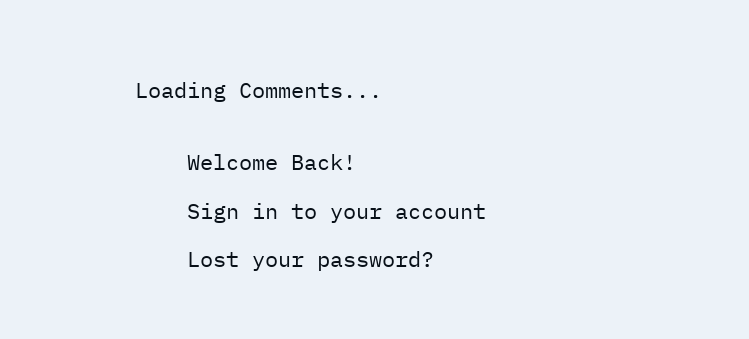Loading Comments...


    Welcome Back!

    Sign in to your account

    Lost your password?